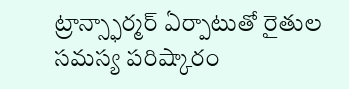ట్రాన్స్ఫార్మర్ ఏర్పాటుతో రైతుల సమస్య పరిష్కారం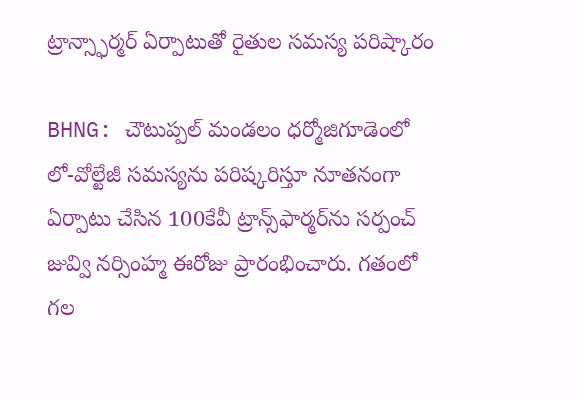ట్రాన్స్ఫార్మర్ ఏర్పాటుతో రైతుల సమస్య పరిష్కారం

BHNG: చౌటుప్పల్ మండలం ధర్మోజిగూడెంలో లో-వోల్టేజీ సమస్యను పరిష్కరిస్తూ నూతనంగా ఏర్పాటు చేసిన 100కేవీ ట్రాన్స్‌ఫార్మర్‌ను సర్పంచ్ జువ్వి నర్సింహ్మ ఈరోజు ప్రారంభించారు. గతంలో గల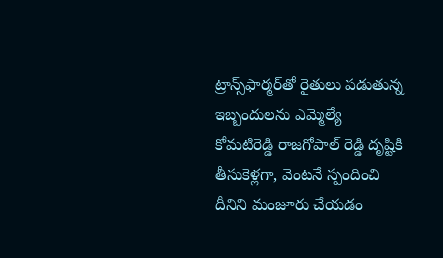ట్రాన్స్‌ఫార్మర్‌తో రైతులు పడుతున్న ఇబ్బందులను ఎమ్మెల్యే కోమటిరెడ్డి రాజగోపాల్ రెడ్డి దృష్టికి తీసుకెళ్లగా, వెంటనే స్పందించి దీనిని మంజూరు చేయడం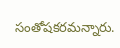సంతోషకరమన్నారు.